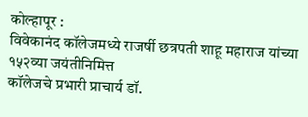कोल्हापूर :
विवेकानंद कॉलेजमध्ये राजर्षी छत्रपती शाहू महाराज यांच्या १५२व्या जयंतीनिमित्त
कॉलेजचे प्रभारी प्राचार्य डॉ.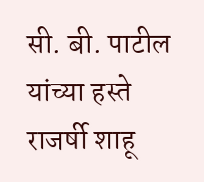सी. बी. पाटील यांच्या हस्ते राजर्षी शाहू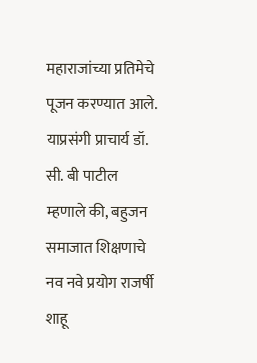महाराजांच्या प्रतिमेचे पूजन करण्यात आले.
याप्रसंगी प्राचार्य डॉ. सी. बी पाटील म्हणाले की, बहुजन समाजात शिक्षणाचे नव नवे प्रयोग राजर्षी शाहू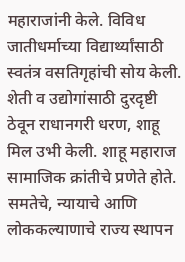महाराजांनी केले. विविध जातीधर्माच्या विद्यार्थ्यांसाठी स्वतंत्र वसतिगृहांची सोय केली. शेती व उद्योगांसाठी दुरदृष्टी ठेवून राधानगरी धरण, शाहू मिल उभी केली. शाहू महाराज सामाजिक क्रांतीचे प्रणेते होते. समतेचे, न्यायाचे आणि लोककल्याणाचे राज्य स्थापन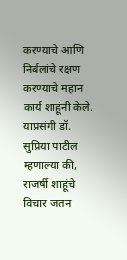करण्याचे आणि निर्बलांचे रक्षण करण्याचे महान कार्य शाहूंनी केले.
याप्रसंगी डॉ. सुप्रिया पाटील म्हणाल्या की, राजर्षी शाहूंचे विचार जतन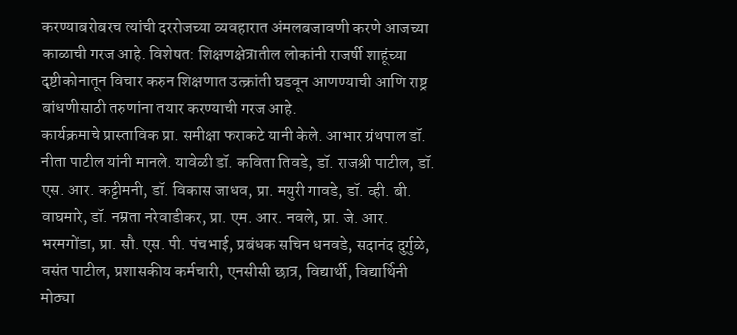करण्याबरोबरच त्यांची दररोजच्या व्यवहारात अंमलबजावणी करणे आजच्या काळाची गरज आहे. विशेषत: शिक्षणक्षेत्रातील लोकांनी राजर्षी शाहूंच्या दृष्टीकोनातून विचार करुन शिक्षणात उत्क्रांती घडवून आणण्याची आणि राष्ट्र बांधणीसाठी तरुणांना तयार करण्याची गरज आहे.
कार्यक्रमाचे प्रास्ताविक प्रा. समीक्षा फराकटे यानी केले. आभार ग्रंथपाल डॉ. नीता पाटील यांनी मानले. यावेळी डॉ. कविता तिवडे, डॉ. राजश्री पाटील, डॉ. एस. आर. कट्टीमनी, डॉ. विकास जाधव, प्रा. मयुरी गावडे, डॉ. व्ही. बी. वाघमारे, डॉ. नम्रता नरेवाडीकर, प्रा. एम. आर. नवले, प्रा. जे. आर. भरमगोंडा, प्रा. सौ. एस. पी. पंचभाई, प्रबंधक सचिन धनवडे, सदानंद दुर्गुळे, वसंत पाटील, प्रशासकीय कर्मचारी, एनसीसी छात्र, विद्यार्थी, विद्यार्थिनी मोठ्या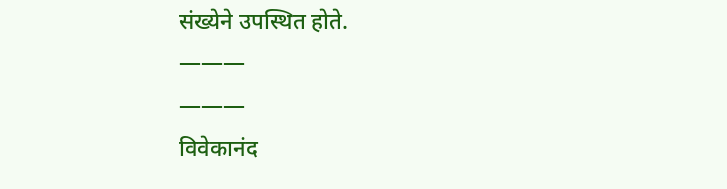संख्येने उपस्थित होते.
———
———
विवेकानंद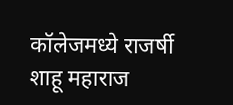कॉलेजमध्ये राजर्षी शाहू महाराज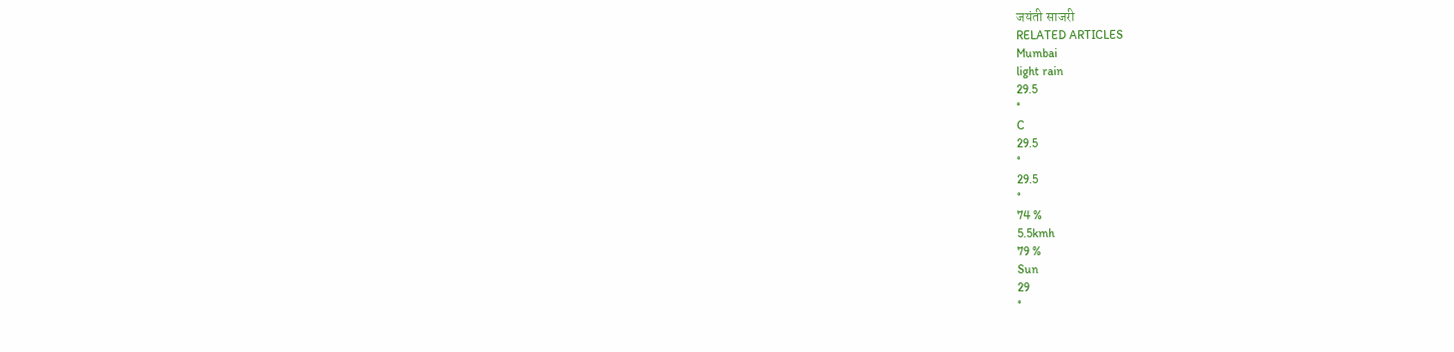जयंती साजरी
RELATED ARTICLES
Mumbai
light rain
29.5
°
C
29.5
°
29.5
°
74 %
5.5kmh
79 %
Sun
29
°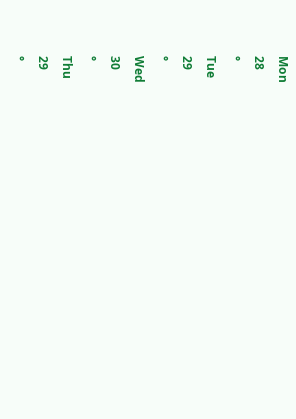Mon
28
°
Tue
29
°
Wed
30
°
Thu
29
°